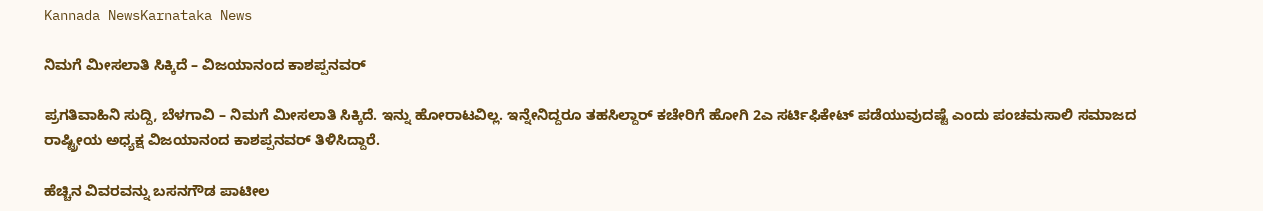Kannada NewsKarnataka News

ನಿಮಗೆ ಮೀಸಲಾತಿ ಸಿಕ್ಕಿದೆ – ವಿಜಯಾನಂದ ಕಾಶಪ್ಪನವರ್

ಪ್ರಗತಿವಾಹಿನಿ ಸುದ್ದಿ, ಬೆಳಗಾವಿ – ನಿಮಗೆ ಮೀಸಲಾತಿ ಸಿಕ್ಕಿದೆ. ಇನ್ನು ಹೋರಾಟವಿಲ್ಲ. ಇನ್ನೇನಿದ್ದರೂ ತಹಸಿಲ್ದಾರ್ ಕಚೇರಿಗೆ ಹೋಗಿ 2ಎ ಸರ್ಟಿಫಿಕೇಟ್ ಪಡೆಯುವುದಷ್ಟೆ ಎಂದು ಪಂಚಮಸಾಲಿ ಸಮಾಜದ ರಾಷ್ಟ್ರೀಯ ಅಧ್ಯಕ್ಷ ವಿಜಯಾನಂದ ಕಾಶಪ್ಪನವರ್ ತಿಳಿಸಿದ್ದಾರೆ.

ಹೆಚ್ಚಿನ ವಿವರವನ್ನು ಬಸನಗೌಡ ಪಾಟೀಲ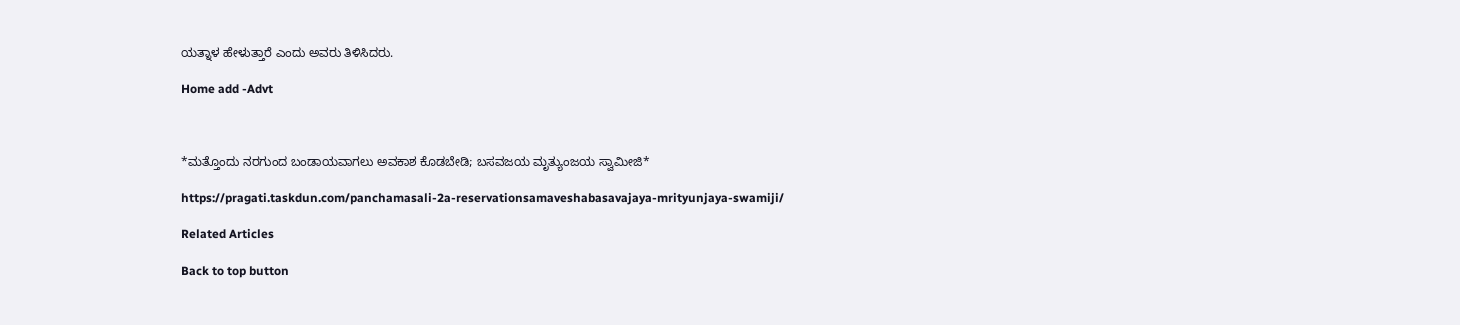ಯತ್ನಾಳ ಹೇಳುತ್ತಾರೆ ಎಂದು ಅವರು ತಿಳಿಸಿದರು.

Home add -Advt



*ಮತ್ತೊಂದು ನರಗುಂದ ಬಂಡಾಯವಾಗಲು ಅವಕಾಶ ಕೊಡಬೇಡಿ; ಬಸವಜಯ ಮೃತ್ಯುಂಜಯ ಸ್ವಾಮೀಜಿ*

https://pragati.taskdun.com/panchamasali-2a-reservationsamaveshabasavajaya-mrityunjaya-swamiji/

Related Articles

Back to top button